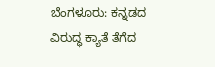ಬೆಂಗಳೂರು: ಕನ್ನಡದ ವಿರುದ್ಧ ಕ್ಯಾತೆ ತೆಗೆದ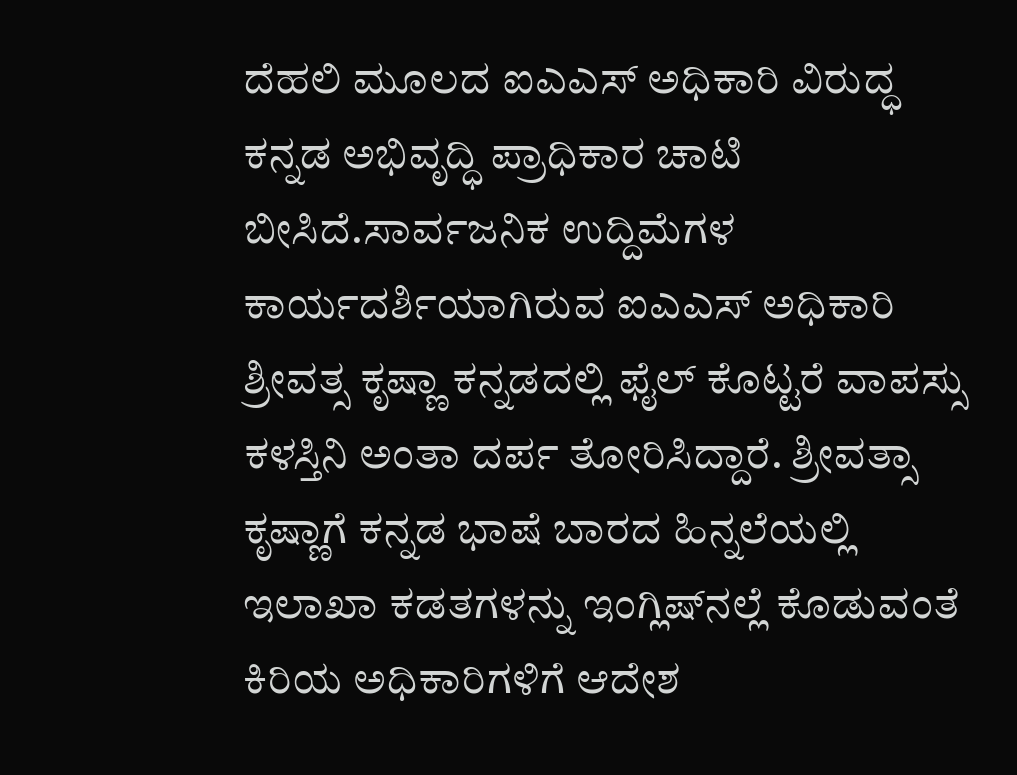ದೆಹಲಿ ಮೂಲದ ಐಎಎಸ್ ಅಧಿಕಾರಿ ವಿರುದ್ಧ ಕನ್ನಡ ಅಭಿವೃದ್ಧಿ ಪ್ರಾಧಿಕಾರ ಚಾಟಿ ಬೀಸಿದೆ.ಸಾರ್ವಜನಿಕ ಉದ್ದಿಮೆಗಳ ಕಾರ್ಯದರ್ಶಿಯಾಗಿರುವ ಐಎಎಸ್ ಅಧಿಕಾರಿ ಶ್ರೀವತ್ಸ ಕೃಷ್ಣಾ ಕನ್ನಡದಲ್ಲಿ ಫೈಲ್ ಕೊಟ್ಟರೆ ವಾಪಸ್ಸು ಕಳಸ್ತಿನಿ ಅಂತಾ ದರ್ಪ ತೋರಿಸಿದ್ದಾರೆ. ಶ್ರೀವತ್ಸಾ ಕೃಷ್ಣಾಗೆ ಕನ್ನಡ ಭಾಷೆ ಬಾರದ ಹಿನ್ನಲೆಯಲ್ಲಿ ಇಲಾಖಾ ಕಡತಗಳನ್ನು ಇಂಗ್ಲಿಷ್‍ನಲ್ಲೆ ಕೊಡುವಂತೆ ಕಿರಿಯ ಅಧಿಕಾರಿಗಳಿಗೆ ಆದೇಶ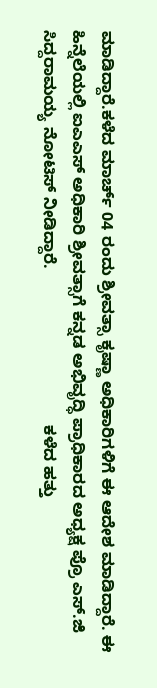ಮಾಡಿದ್ದಾರೆ.ಕಳೆದ ಮಾರ್ಚ್ 04 ರಂದು ಶ್ರೀವತ್ಸಾ ಕೃಷ್ಣಾ ಅಧಿಕಾರಿಗಳಿಗೆ ಈ ಆದೇಶ ಮಾಡಿದ್ದಾರೆ. ಈ ಹಿನ್ನೆಲೆಯಲ್ಲಿ ಐಎಎಸ್ ಅಧಿಕಾರಿ ಶ್ರೀವತ್ಸಾಗೆ ಕನ್ನಡ ಅಭಿವೃದ್ಧಿ ಪ್ರಾಧಿಕಾರದ ಅಧ್ಯಕ್ಷ ಪ್ರೊ ಎಸ್.ಜಿ ಸಿದ್ದರಾಮಯ್ಯ ನೋಟಿಸ್ ನೀಡಿದ್ದಾರೆ.                                  ಕಳೆದ ಹತ್ತು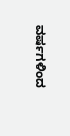ವರ್ಷಗಳಿಂದ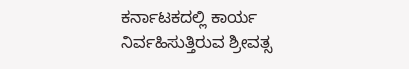ಕರ್ನಾಟಕದಲ್ಲಿ ಕಾರ್ಯ ನಿರ್ವಹಿಸುತ್ತಿರುವ ಶ್ರೀವತ್ಸ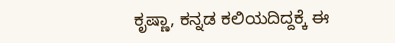ಕೃಷ್ಣಾ, ಕನ್ನಡ ಕಲಿಯದಿದ್ದಕ್ಕೆ ಈ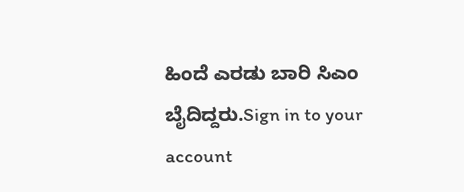ಹಿಂದೆ ಎರಡು ಬಾರಿ ಸಿಎಂ ಬೈದಿದ್ದರು.Sign in to your account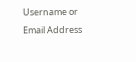Username or Email Address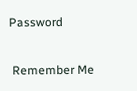Password

 Remember Me